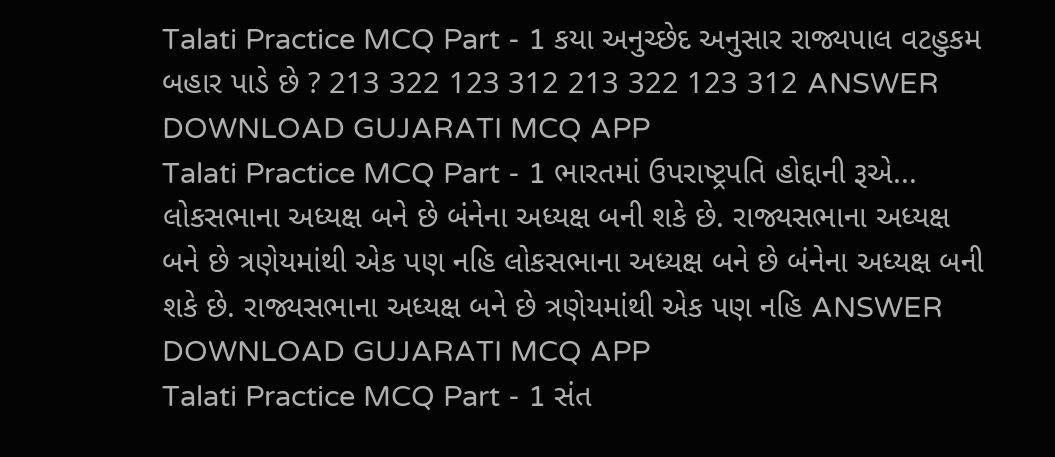Talati Practice MCQ Part - 1 કયા અનુચ્છેદ અનુસાર રાજ્યપાલ વટહુકમ બહાર પાડે છે ? 213 322 123 312 213 322 123 312 ANSWER DOWNLOAD GUJARATI MCQ APP
Talati Practice MCQ Part - 1 ભારતમાં ઉપરાષ્ટ્રપતિ હોદ્દાની રૂએ... લોકસભાના અધ્યક્ષ બને છે બંનેના અધ્યક્ષ બની શકે છે. રાજ્યસભાના અધ્યક્ષ બને છે ત્રણેયમાંથી એક પણ નહિ લોકસભાના અધ્યક્ષ બને છે બંનેના અધ્યક્ષ બની શકે છે. રાજ્યસભાના અધ્યક્ષ બને છે ત્રણેયમાંથી એક પણ નહિ ANSWER DOWNLOAD GUJARATI MCQ APP
Talati Practice MCQ Part - 1 સંત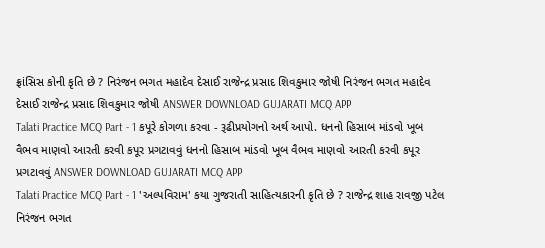ફ્રાંસિસ કોની કૃતિ છે ? નિરંજન ભગત મહાદેવ દેસાઈ રાજેન્દ્ર પ્રસાદ શિવકુમાર જોષી નિરંજન ભગત મહાદેવ દેસાઈ રાજેન્દ્ર પ્રસાદ શિવકુમાર જોષી ANSWER DOWNLOAD GUJARATI MCQ APP
Talati Practice MCQ Part - 1 કપૂરે કોગળા કરવા - રૂઢીપ્રયોગનો અર્થ આપો. ધનનો હિસાબ માંડવો ખૂબ વૈભવ માણવો આરતી કરવી કપૂર પ્રગટાવવું ધનનો હિસાબ માંડવો ખૂબ વૈભવ માણવો આરતી કરવી કપૂર પ્રગટાવવું ANSWER DOWNLOAD GUJARATI MCQ APP
Talati Practice MCQ Part - 1 'અલ્પવિરામ' કયા ગુજરાતી સાહિત્યકારની કૃતિ છે ? રાજેન્દ્ર શાહ રાવજી પટેલ નિરંજન ભગત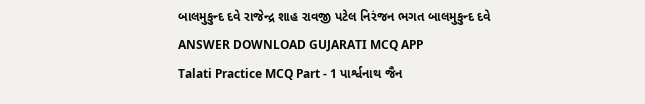બાલમુકુન્દ દવે રાજેન્દ્ર શાહ રાવજી પટેલ નિરંજન ભગત બાલમુકુન્દ દવે ANSWER DOWNLOAD GUJARATI MCQ APP
Talati Practice MCQ Part - 1 પાર્શ્વનાથ જૈન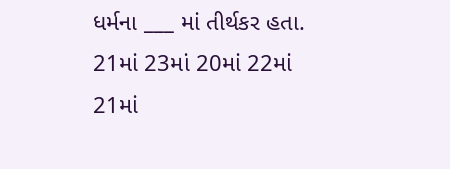ધર્મના ___ માં તીર્થકર હતા. 21માં 23માં 20માં 22માં 21માં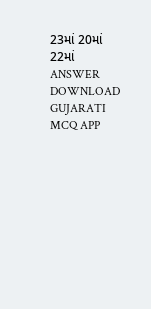23માં 20માં 22માં ANSWER DOWNLOAD GUJARATI MCQ APP